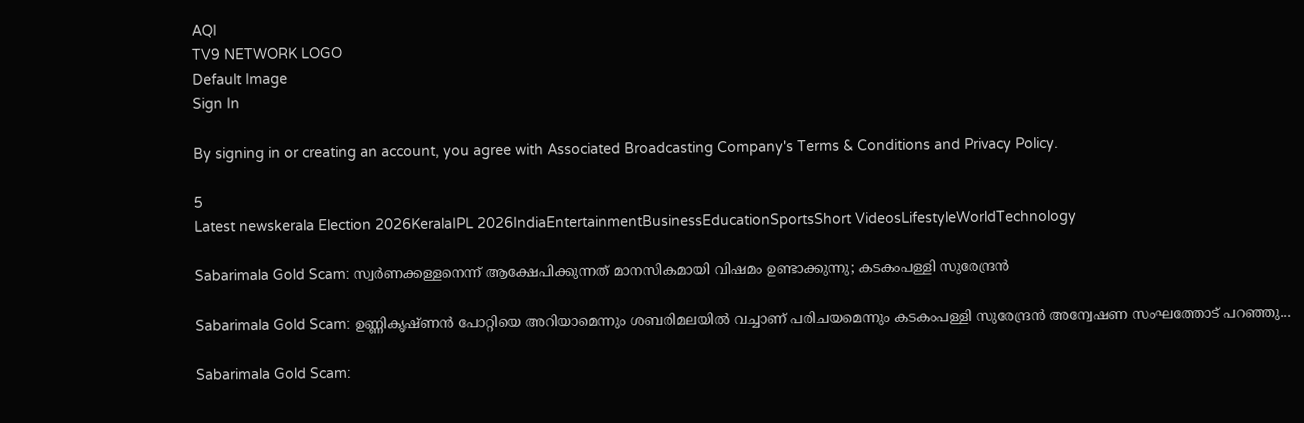AQI
TV9 NETWORK LOGO
Default Image
Sign In

By signing in or creating an account, you agree with Associated Broadcasting Company's Terms & Conditions and Privacy Policy.

5
Latest newskerala Election 2026KeralaIPL 2026IndiaEntertainmentBusinessEducationSportsShort VideosLifestyleWorldTechnology

Sabarimala Gold Scam: സ്വര്‍ണക്കള്ളനെന്ന് ആക്ഷേപിക്കുന്നത് മാനസികമായി വിഷമം ഉണ്ടാക്കുന്നു; കടകംപള്ളി സുരേന്ദ്രൻ

Sabarimala Gold Scam: ഉണ്ണികൃഷ്ണൻ പോറ്റിയെ അറിയാമെന്നും ശബരിമലയില്‍ വച്ചാണ് പരിചയമെന്നും കടകംപള്ളി സുരേന്ദ്രൻ അന്വേഷണ സംഘത്തോട് പറഞ്ഞു...

Sabarimala Gold Scam: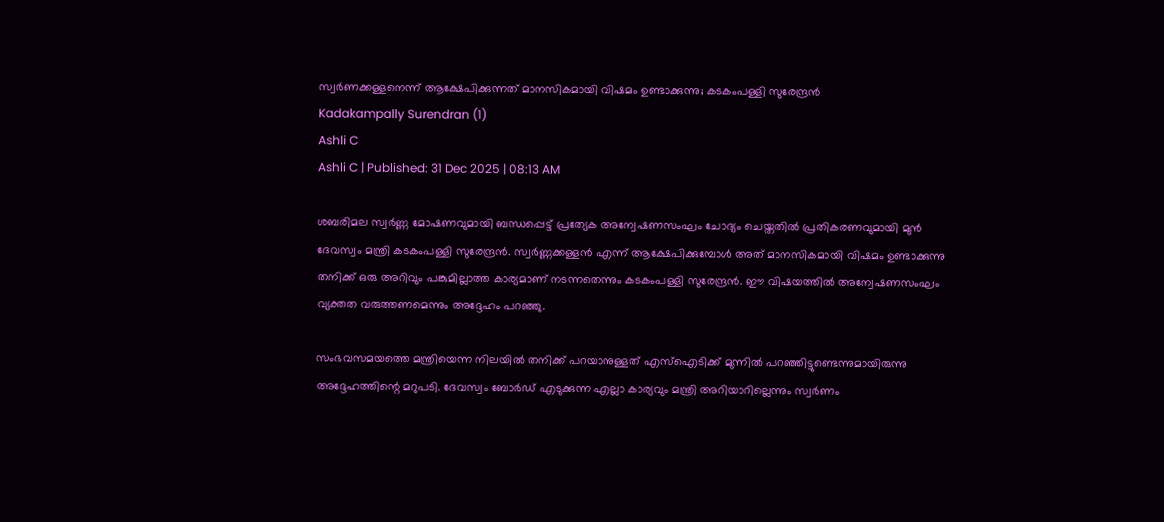സ്വര്‍ണക്കള്ളനെന്ന് ആക്ഷേപിക്കുന്നത് മാനസികമായി വിഷമം ഉണ്ടാക്കുന്നു; കടകംപള്ളി സുരേന്ദ്രൻ
Kadakampally Surendran (1)
Ashli C
Ashli C | Published: 31 Dec 2025 | 08:13 AM

ശബരിമല സ്വർണ്ണ മോഷണവുമായി ബന്ധപ്പെട്ട് പ്രത്യേക അന്വേഷണസംഘം ചോദ്യം ചെയ്തതിൽ പ്രതികരണവുമായി മുൻ ദേവസ്വം മന്ത്രി കടകംപള്ളി സുരേന്ദ്രൻ. സ്വർണ്ണക്കള്ളൻ എന്ന് ആക്ഷേപിക്കുമ്പോൾ അത് മാനസികമായി വിഷമം ഉണ്ടാക്കുന്നു തനിക്ക് ഒരു അറിവും പങ്കുമില്ലാത്ത കാര്യമാണ് നടന്നതെന്നും കടകംപള്ളി സുരേന്ദ്രൻ. ഈ വിഷയത്തിൽ അന്വേഷണസംഘം വ്യക്തത വരുത്തണമെന്നും അദ്ദേഹം പറഞ്ഞു.

സംഭവസമയത്തെ മന്ത്രിയെന്ന നിലയിൽ തനിക്ക് പറയാനുള്ളത് എസ്ഐടിക്ക് മുന്നിൽ പറഞ്ഞിട്ടുണ്ടെന്നുമായിരുന്നു അദ്ദേഹത്തിന്റെ മറുപടി. ദേവസ്വം ബോര്‍ഡ് എടുക്കുന്ന എല്ലാ കാര്യവും മന്ത്രി അറിയാറില്ലെന്നും സ്വര്‍ണം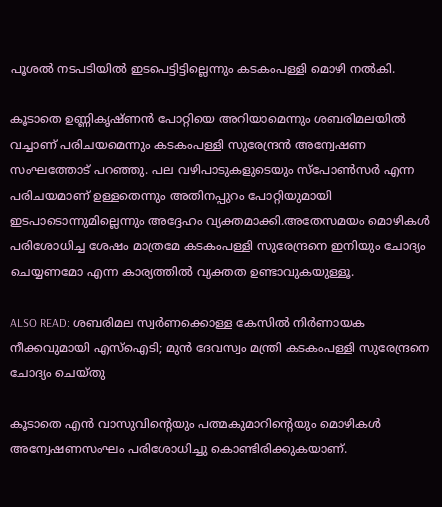പൂശല്‍ നടപടിയില്‍ ഇടപെട്ടിട്ടില്ലെന്നും കടകംപള്ളി മൊഴി നല്‍കി.

കൂടാതെ ഉണ്ണികൃഷ്ണൻ പോറ്റിയെ അറിയാമെന്നും ശബരിമലയില്‍ വച്ചാണ് പരിചയമെന്നും കടകംപള്ളി സുരേന്ദ്രൻ അന്വേഷണ സംഘത്തോട് പറഞ്ഞു. പല വഴിപാടുകളുടെയും സ്പോണ്‍സര്‍ എന്ന പരിചയമാണ് ഉള്ളതെന്നും അതിനപ്പുറം പോറ്റിയുമായി ഇടപാടൊന്നുമില്ലെന്നും അദ്ദേഹം വ്യക്തമാക്കി.അതേസമയം മൊഴികൾ പരിശോധിച്ച ശേഷം മാത്രമേ കടകംപള്ളി സുരേന്ദ്രനെ ഇനിയും ചോദ്യം ചെയ്യണമോ എന്ന കാര്യത്തിൽ വ്യക്തത ഉണ്ടാവുകയുള്ളൂ.

ALSO READ: ശബരിമല സ്വർണക്കൊള്ള കേസിൽ നിർണായക നീക്കവുമായി എസ്ഐടി; മുൻ ദേവസ്വം മന്ത്രി കടകംപള്ളി സുരേന്ദ്രനെ ചോദ്യം ചെയ്തു

കൂടാതെ എൻ വാസുവിന്റെയും പത്മകുമാറിന്റെയും മൊഴികൾ അന്വേഷണസംഘം പരിശോധിച്ചു കൊണ്ടിരിക്കുകയാണ്.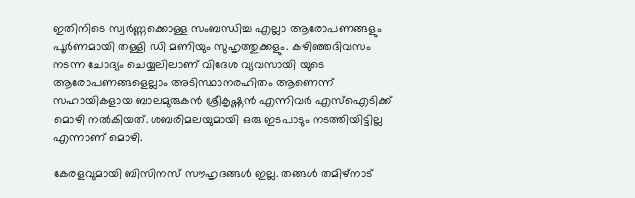ഇതിനിടെ സ്വർണ്ണക്കൊള്ള സംബന്ധിച്ച എല്ലാ ആരോപണങ്ങളും പൂർണമായി തള്ളി ഡി മണിയും സുഹൃത്തുക്കളും. കഴിഞ്ഞദിവസം നടന്ന ചോദ്യം ചെയ്യലിലാണ് വിദേശ വ്യവസായി യുടെ ആരോപണങ്ങളെല്ലാം അടിസ്ഥാനരഹിതം ആണെന്ന് സഹായികളായ ബാലമുരുകൻ ശ്രീകൃഷ്ണൻ എന്നിവർ എസ്ഐടിക്ക് മൊഴി നൽകിയത്. ശബരിമലയുമായി ഒരു ഇടപാടും നടത്തിയിട്ടില്ല എന്നാണ് മൊഴി.

കേരളവുമായി ബിസിനസ് സൗഹൃദങ്ങൾ ഇല്ല. തങ്ങൾ തമിഴ്നാട്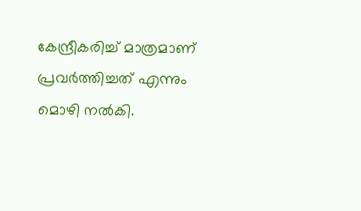കേന്ദ്രീകരിച്ച് മാത്രമാണ് പ്രവർത്തിച്ചത് എന്നും മൊഴി നൽകി.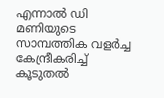എന്നാൽ ഡി മണിയുടെ സാമ്പത്തിക വളർച്ച കേന്ദ്രീകരിച്ച് കൂടുതൽ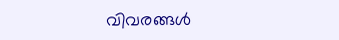വിവരങ്ങൾ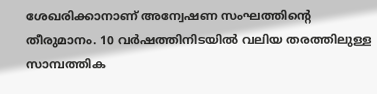ശേഖരിക്കാനാണ് അന്വേഷണ സംഘത്തിന്റെ തീരുമാനം. 10 വർഷത്തിനിടയിൽ വലിയ തരത്തിലുള്ള സാമ്പത്തിക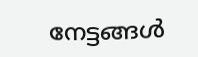നേട്ടങ്ങൾ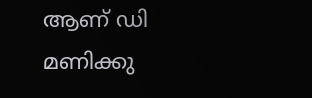ആണ് ഡി മണിക്കു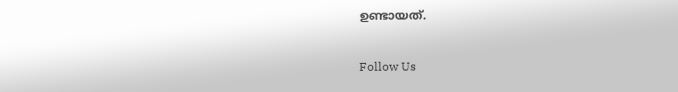ഉണ്ടായത്.

Follow Us